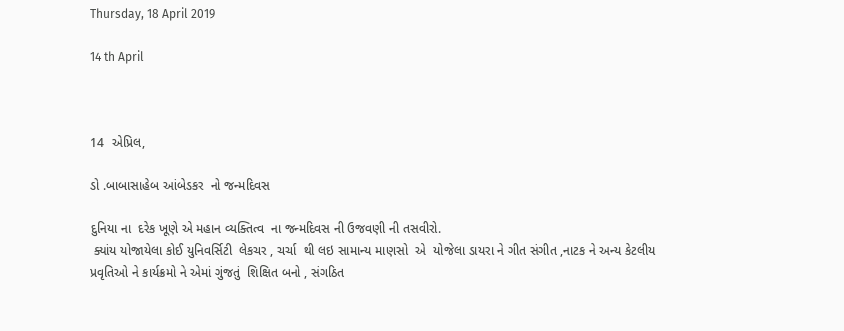Thursday, 18 April 2019

14 th April



14  એપ્રિલ,

ડો .બાબાસાહેબ આંબેડકર  નો જન્મદિવસ

દુનિયા ના  દરેક ખૂણે એ મહાન વ્યક્તિત્વ  ના જન્મદિવસ ની ઉજવણી ની તસવીરો.
 ક્યાંય યોજાયેલા કોઈ યુનિવર્સિટી  લેકચર , ચર્ચા  થી લઇ સામાન્ય માણસો  એ  યોજેલા ડાયરા ને ગીત સંગીત ,નાટક ને અન્ય કેટલીય પ્રવૃતિઓ ને કાર્યક્રમો ને એમાં ગુંજતું  શિક્ષિત બનો , સંગઠિત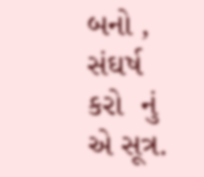બનો , સંઘર્ષ કરો  નું એ સૂત્ર.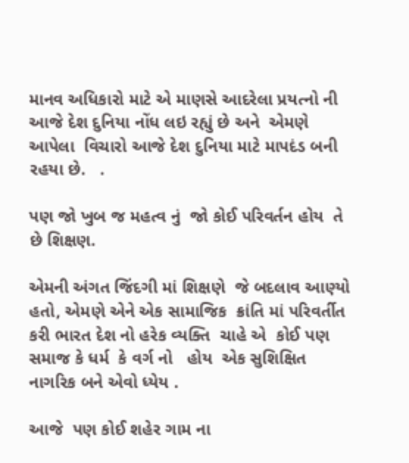માનવ અધિકારો માટે એ માણસે આદરેલા પ્રયત્નો ની આજે દેશ દુનિયા નોંધ લઇ રહ્યું છે અને  એમણે  આપેલા  વિચારો આજે દેશ દુનિયા માટે માપદંડ બની રહયા છે.   .

પણ જો ખુબ જ મહત્વ નું  જો કોઈ પરિવર્તન હોય  તે છે શિક્ષણ.

એમની અંગત જિંદગી માં શિક્ષણે  જે બદલાવ આણ્યો  હતો, એમણે એને એક સામાજિક  ક્રાંતિ માં પરિવર્તીત  કરી ભારત દેશ નો હરેક વ્યક્તિ  ચાહે એ  કોઈ પણ સમાજ કે ધર્મ  કે વર્ગ નો   હોય  એક સુશિક્ષિત  નાગરિક બને એવો ધ્યેય .

આજે  પણ કોઈ શહેર ગામ ના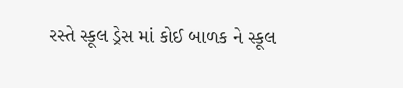રસ્તે સ્કૂલ ડ્રેસ માં કોઈ બાળક ને સ્કૂલ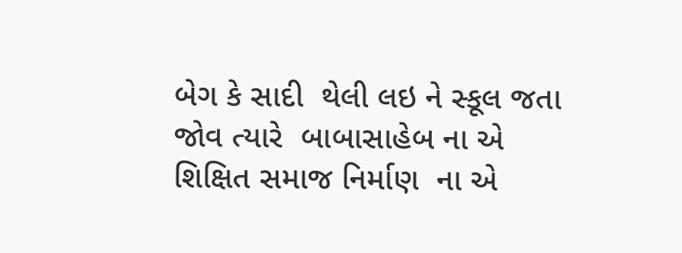બેગ કે સાદી  થેલી લઇ ને સ્કૂલ જતા જોવ ત્યારે  બાબાસાહેબ ના એ શિક્ષિત સમાજ નિર્માણ  ના એ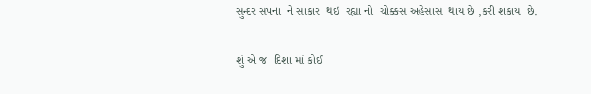સુન્દર સપના  ને સાકાર  થઇ  રહ્યા નો  ચોક્કસ અહેસાસ  થાય છે ,કરી શકાય  છે.

શું એ જ  દિશા માં કોઈ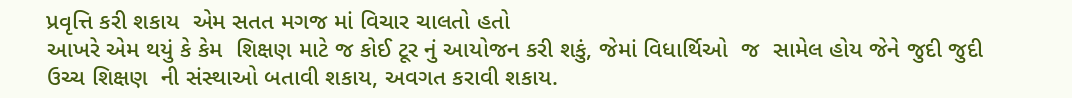પ્રવૃત્તિ કરી શકાય  એમ સતત મગજ માં વિચાર ચાલતો હતો
આખરે એમ થયું કે કેમ  શિક્ષણ માટે જ કોઈ ટૂર નું આયોજન કરી શકું, જેમાં વિધાર્થિઓ  જ  સામેલ હોય જેને જુદી જુદી  ઉચ્ચ શિક્ષણ  ની સંસ્થાઓ બતાવી શકાય, અવગત કરાવી શકાય.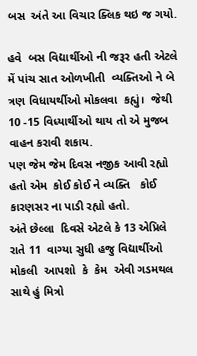બસ  અંતે આ વિચાર ક્લિક થઇ જ ગયો.

હવે  બસ વિદ્યાર્થીઓ ની જરૂર હતી એટલે મેં પાંચ સાત ઓળખીતી  વ્યક્તિઓ ને બે ત્રણ વિધાયર્થીઓ મોકલવા  કહ્યું।  જેથી  10 -15 વિધ્યાર્થીઓ થાય તો એ મુજબ વાહન કરાવી શકાય.
પણ જેમ જેમ દિવસ નજીક આવી રહ્યો હતો એમ  કોઈ કોઈ ને વ્યક્તિ   કોઈ કારણસર ના પાડી રહ્યો હતો.
અંતે છેલ્લા  દિવસે એટલે કે 13 એપ્રિલે  રાતે 11  વાગ્યા સુધી હજુ વિદ્યાર્થીઓ મોકલી  આપશો  કે  કેમ  એવી ગડમથલ સાથે હું મિત્રો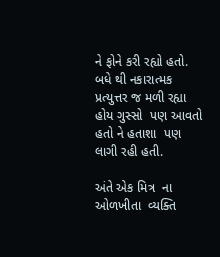ને ફોને કરી રહ્યો હતો. બધે થી નકારાત્મક પ્રત્યુત્તર જ મળી રહ્યા હોય ગુસ્સો  પણ આવતો હતો ને હતાશા  પણ લાગી રહી હતી.

અંતે એક મિત્ર  ના ઓળખીતા  વ્યક્તિ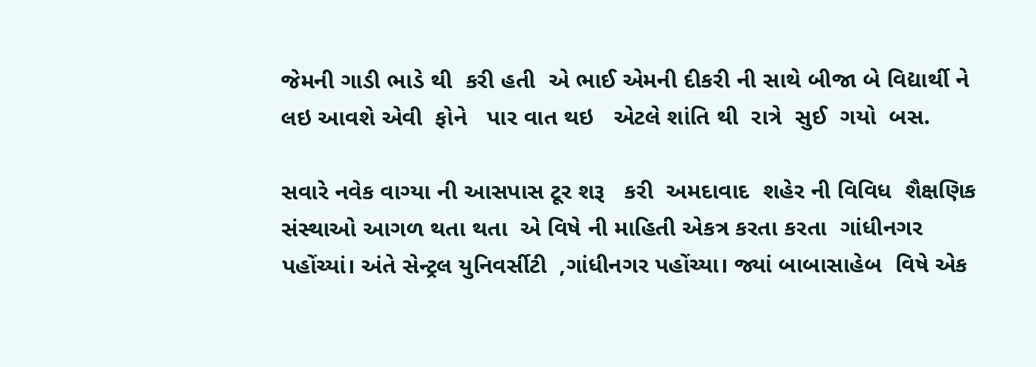જેમની ગાડી ભાડે થી  કરી હતી  એ ભાઈ એમની દીકરી ની સાથે બીજા બે વિદ્યાર્થી ને લઇ આવશે એવી  ફોને   પાર વાત થઇ   એટલે શાંતિ થી  રાત્રે  સુઈ  ગયો  બસ.

સવારે નવેક વાગ્યા ની આસપાસ ટૂર શરૂ   કરી  અમદાવાદ  શહેર ની વિવિધ  શૈક્ષણિક  સંસ્થાઓ આગળ થતા થતા  એ વિષે ની માહિતી એકત્ર કરતા કરતા  ગાંધીનગર  પહોંચ્યાં। અંતે સેન્ટ્રલ યુનિવર્સીટી  ,ગાંધીનગર પહોંચ્યા। જ્યાં બાબાસાહેબ  વિષે એક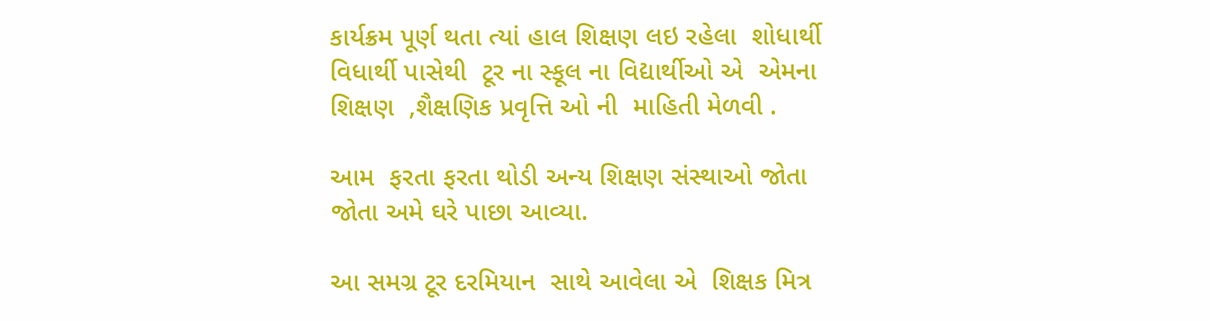કાર્યક્રમ પૂર્ણ થતા ત્યાં હાલ શિક્ષણ લઇ રહેલા  શોધાર્થી વિધાર્થી પાસેથી  ટૂર ના સ્કૂલ ના વિદ્યાર્થીઓ એ  એમના  શિક્ષણ  ,શૈક્ષણિક પ્રવૃત્તિ ઓ ની  માહિતી મેળવી .

આમ  ફરતા ફરતા થોડી અન્ય શિક્ષણ સંસ્થાઓ જોતા જોતા અમે ઘરે પાછા આવ્યા.

આ સમગ્ર ટૂર દરમિયાન  સાથે આવેલા એ  શિક્ષક મિત્ર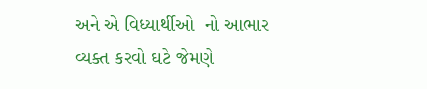અને એ વિધ્યાર્થીઓ  નો આભાર વ્યક્ત કરવો ઘટે જેમણે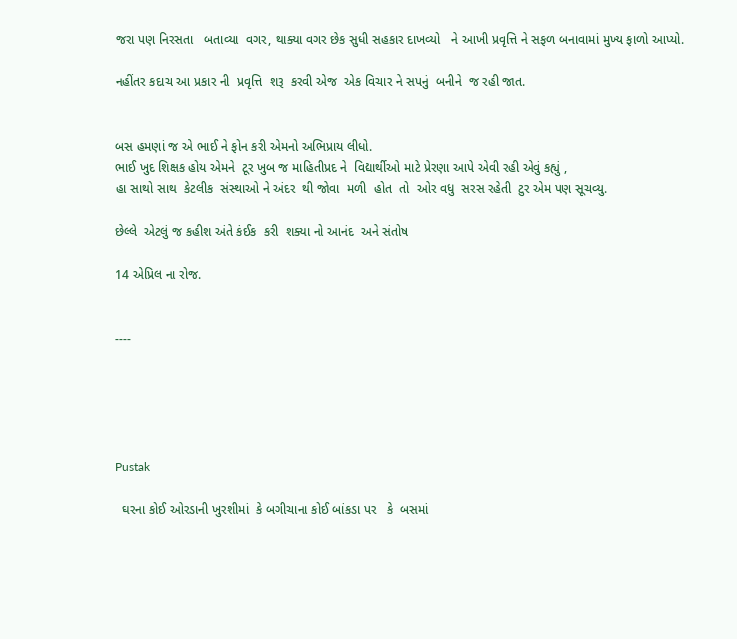જરા પણ નિરસતા   બતાવ્યા  વગર, થાક્યા વગર છેક સુધી સહકાર દાખવ્યો   ને આખી પ્રવૃત્તિ ને સફળ બનાવામાં મુખ્ય ફાળો આપ્યો.

નહીંતર કદાચ આ પ્રકાર ની  પ્રવૃત્તિ  શરૂ  કરવી એજ  એક વિચાર ને સપનું  બનીને  જ રહી જાત.


બસ હમણાં જ એ ભાઈ ને ફોન કરી એમનો અભિપ્રાય લીધો.
ભાઈ ખુદ શિક્ષક હોય એમને  ટૂર ખુબ જ માહિતીપ્રદ ને  વિદ્યાર્થીઓ માટે પ્રેરણા આપે એવી રહી એવું કહ્યું ,
હા સાથો સાથ  કેટલીક  સંસ્થાઓ ને અંદર  થી જોવા  મળી  હોત  તો  ઓર વધુ  સરસ રહેતી  ટુર એમ પણ સૂચવ્યુ.

છેલ્લે  એટલું જ કહીશ અંતે કંઈક  કરી  શક્યા નો આનંદ  અને સંતોષ

14 એપ્રિલ ના રોજ.


----





Pustak

  ઘરના કોઈ ઓરડાની ખુરશીમાં  કે બગીચાના કોઈ બાંકડા પર   કે  બસમાં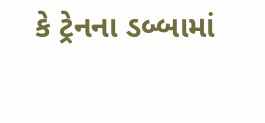કે ટ્રેનના ડબ્બામાં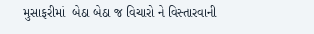મુસાફરીમાં  બેઠા બેઠા જ વિચારો ને વિસ્તારવાની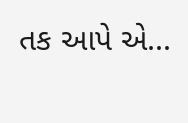તક આપે એ...